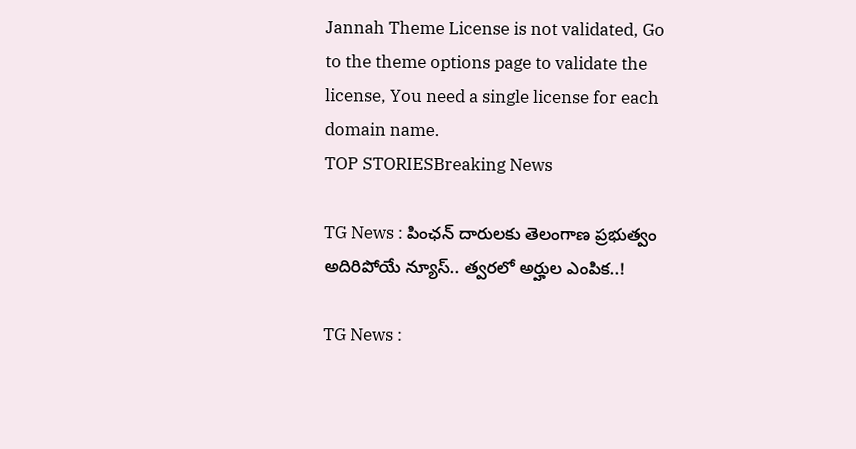Jannah Theme License is not validated, Go to the theme options page to validate the license, You need a single license for each domain name.
TOP STORIESBreaking News

TG News : పింఛన్ దారులకు తెలంగాణ ప్రభుత్వం అదిరిపోయే న్యూస్.. త్వరలో అర్హుల ఎంపిక..!

TG News :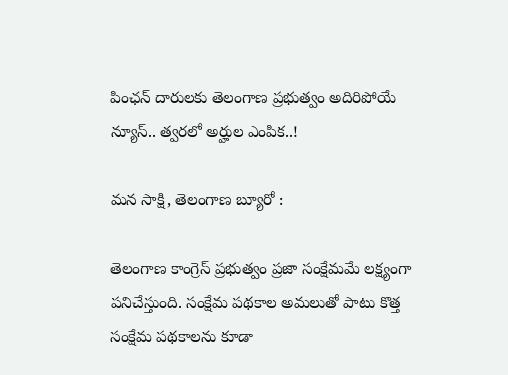పింఛన్ దారులకు తెలంగాణ ప్రభుత్వం అదిరిపోయే న్యూస్.. త్వరలో అర్హుల ఎంపిక..!

మన సాక్షి, తెలంగాణ బ్యూరో :

తెలంగాణ కాంగ్రెస్ ప్రభుత్వం ప్రజా సంక్షేమమే లక్ష్యంగా పనిచేస్తుంది. సంక్షేమ పథకాల అమలుతో పాటు కొత్త సంక్షేమ పథకాలను కూడా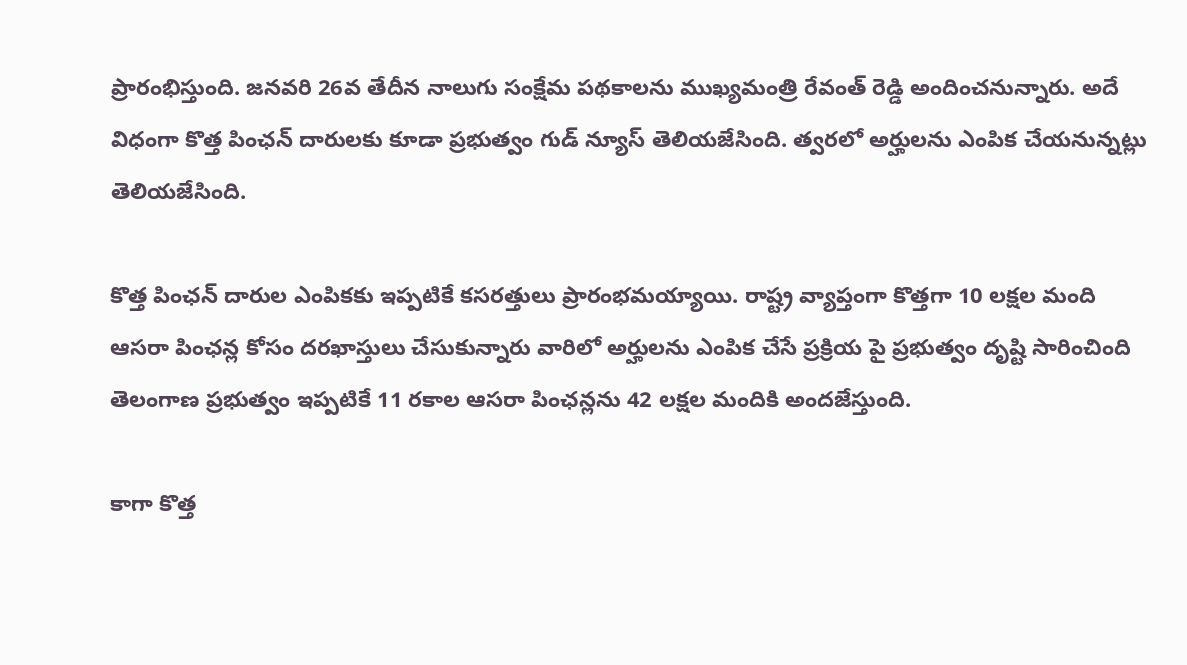ప్రారంభిస్తుంది. జనవరి 26వ తేదీన నాలుగు సంక్షేమ పథకాలను ముఖ్యమంత్రి రేవంత్ రెడ్డి అందించనున్నారు. అదే విధంగా కొత్త పింఛన్ దారులకు కూడా ప్రభుత్వం గుడ్ న్యూస్ తెలియజేసింది. త్వరలో అర్హులను ఎంపిక చేయనున్నట్లు తెలియజేసింది.

కొత్త పింఛన్ దారుల ఎంపికకు ఇప్పటికే కసరత్తులు ప్రారంభమయ్యాయి. రాష్ట్ర వ్యాప్తంగా కొత్తగా 10 లక్షల మంది ఆసరా పింఛన్ల కోసం దరఖాస్తులు చేసుకున్నారు వారిలో అర్హులను ఎంపిక చేసే ప్రక్రియ పై ప్రభుత్వం దృష్టి సారించింది తెలంగాణ ప్రభుత్వం ఇప్పటికే 11 రకాల ఆసరా పింఛన్లను 42 లక్షల మందికి అందజేస్తుంది.

కాగా కొత్త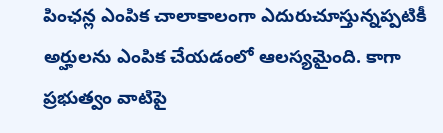పింఛన్ల ఎంపిక చాలాకాలంగా ఎదురుచూస్తున్నప్పటికీ అర్హులను ఎంపిక చేయడంలో ఆలస్యమైంది. కాగా ప్రభుత్వం వాటిపై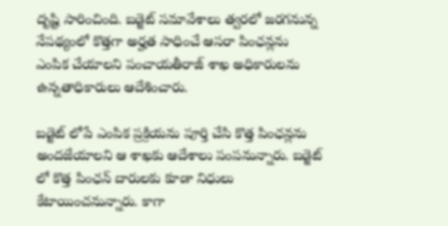దృష్టి సారించింది. బడ్జెట్ సమావేశాలు త్వరలో జరగనున్న నేపథ్యంలో కొత్తగా అర్హత సాధించే ఆసరా పింఛన్లను ఎంపిక చేయాలని పంచాయతీరాజ్ శాఖ అధికారులను ఉన్నతాధికారులు ఆదేశించారు.

బడ్జెట్ లోపే ఎంపిక ప్రక్రియను పూర్తి చేసి కొత్త పింఛన్లను అందజేయాలని ఆ శాఖకు ఆదేశాలు పంపనున్నారు. బడ్జెట్ లో కొత్త పింఛన్ దారులకు కూడా నిధులు కేటాయించనున్నారు. కాగా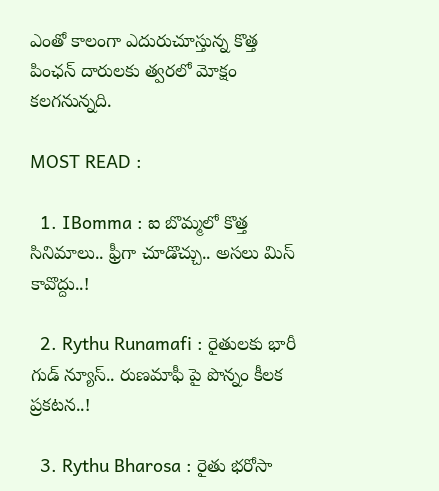ఎంతో కాలంగా ఎదురుచూస్తున్న కొత్త పింఛన్ దారులకు త్వరలో మోక్షం కలగనున్నది.

MOST READ :

  1. IBomma : ఐ బొమ్మలో కొత్త సినిమాలు.. ఫ్రీగా చూడొచ్చు.. అసలు మిస్ కావొద్దు..!

  2. Rythu Runamafi : రైతులకు భారీ గుడ్ న్యూస్.. రుణమాఫీ పై పొన్నం కీలక ప్రకటన..!

  3. Rythu Bharosa : రైతు భరోసా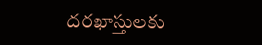దరఖాస్తులకు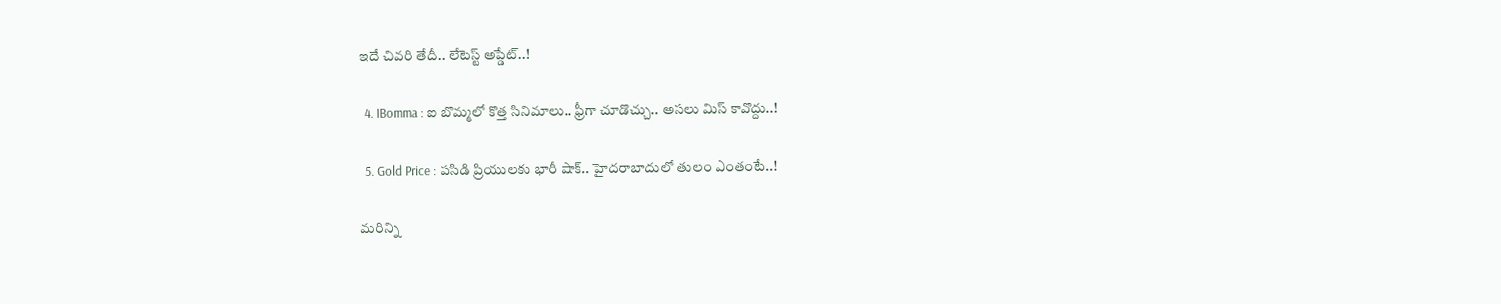ఇదే చివరి తేదీ.. లేటెస్ట్ అప్డేట్..!

  4. IBomma : ఐ బొమ్మలో కొత్త సినిమాలు.. ఫ్రీగా చూడొచ్చు.. అసలు మిస్ కావొద్దు..!

  5. Gold Price : పసిడి ప్రియులకు భారీ షాక్.. హైదరాబాదులో తులం ఎంతంటే..!

మరిన్ని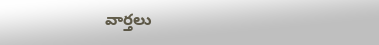వార్తలు